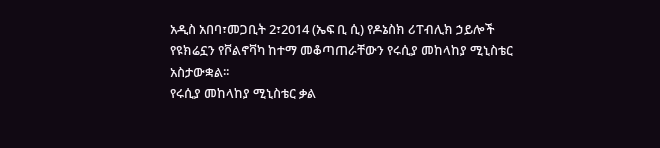አዲስ አበባ፣መጋቢት 2፣2014 (ኤፍ ቢ ሲ) የዶኔስክ ሪፐብሊክ ኃይሎች የዩክሬኗን የቮልኖቫካ ከተማ መቆጣጠራቸውን የሩሲያ መከላከያ ሚኒስቴር አስታውቋል፡፡
የሩሲያ መከላከያ ሚኒስቴር ቃል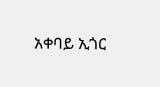አቀባይ ኢጎር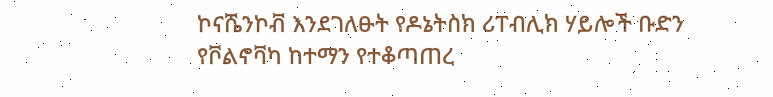ኮናሼንኮቭ እንደገለፁት የዶኔትስክ ሪፐብሊክ ሃይሎች ቡድን የቮልኖቫካ ከተማን የተቆጣጠረ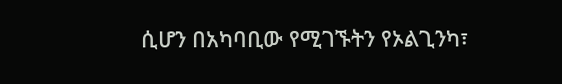ሲሆን በአካባቢው የሚገኙትን የኦልጊንካ፣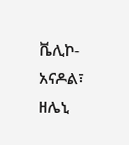ቬሊኮ-አናዶል፣ ዘሌኒ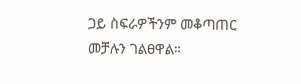ጋይ ስፍራዎችንም መቆጣጠር መቻሉን ገልፀዋል።